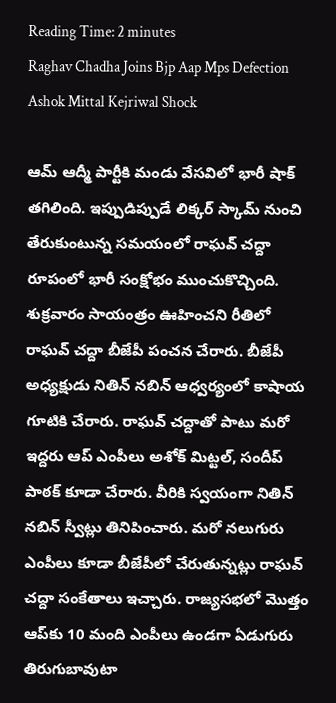Reading Time: 2 minutes
Raghav Chadha Joins Bjp Aap Mps Defection Ashok Mittal Kejriwal Shock

ఆమ్ ఆద్మీ పార్టీకి మండు వేసవిలో భారీ షాక్ తగిలింది. ఇప్పుడిప్పుడే లిక్కర్ స్కామ్ నుంచి తేరుకుంటున్న సమయంలో రాఘవ్ చద్దా రూపంలో భారీ సంక్షోభం ముంచుకొచ్చింది. శుక్రవారం సాయంత్రం ఊహించని రీతిలో రాఘవ్ చద్దా బీజేపీ పంచన చేరారు. బీజేపీ అధ్యక్షుడు నితిన్ నబిన్ ఆధ్వర్యంలో కాషాయ గూటికి చేరారు. రాఘవ్ చద్దాతో పాటు మరో ఇద్దరు ఆప్ ఎంపీలు అశోక్‌ మిట్టల్, సందీప్‌ పాఠక్‌ కూడా చేరారు. వీరికి స్వయంగా నితిన్ నబిన్ స్వీట్లు తినిపించారు. మరో నలుగురు ఎంపీలు కూడా బీజేపీలో చేరుతున్నట్లు రాఘవ్ చద్దా సంకేతాలు ఇచ్చారు. రాజ్యసభలో మొత్తం ఆప్‌కు 10 మంది ఎంపీలు ఉండగా ఏడుగురు తిరుగుబావుటా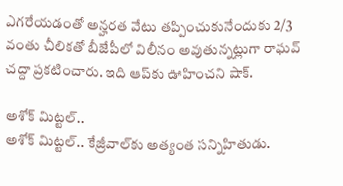ఎగరేయడంతో అన్హరత వేటు తప్పించుకునేందుకు 2/3 వంతు చీలికతో బీజేపీలో విలీనం అవుతున్నట్లుగా రాఘవ్ చద్దా ప్రకటించారు. ఇది ఆప్‌కు ఊహించని షాక్.

అశోక్ మిట్టల్..
అశోక్ మిట్టల్.. కేజ్రీవాల్‌కు అత్యంత సన్నిహితుడు.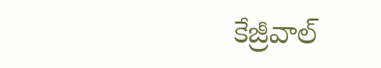కేజ్రీవాల్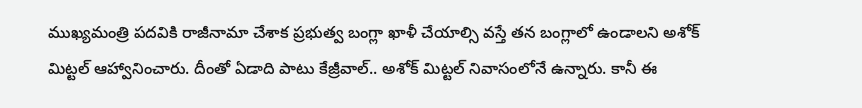ముఖ్యమంత్రి పదవికి రాజీనామా చేశాక ప్రభుత్వ బంగ్లా ఖాళీ చేయాల్సి వస్తే తన బంగ్లాలో ఉండాలని అశోక్ మిట్టల్ ఆహ్వానించారు. దీంతో ఏడాది పాటు కేజ్రీవాల్.. అశోక్ మిట్టల్ నివాసంలోనే ఉన్నారు. కానీ ఈ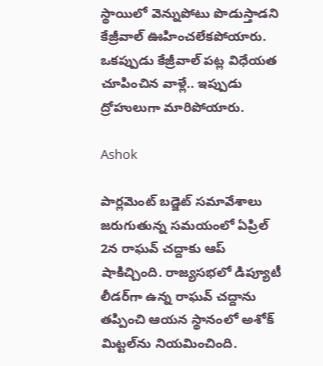స్థాయిలో వెన్నుపోటు పొడుస్తాడని కేజ్రీవాల్ ఊహించలేకపోయారు. ఒకప్పుడు కేజ్రీవాల్ పట్ల విధేయత చూపించిన వాళ్లే.. ఇప్పుడు ద్రోహులుగా మారిపోయారు.

Ashok

పార్లమెంట్ బడ్జెట్ సమావేశాలు జరుగుతున్న సమయంలో ఏప్రిల్ 2న రాఘవ్ చద్దాకు ఆప్ షాకిచ్చింది. రాజ్యసభలో డిప్యూటీ లీడర్‌గా ఉన్న రాఘవ్ చద్దా‌ను తప్పించి ఆయన స్థానంలో అశోక్ మిట్టల్‌ను నియమించింది.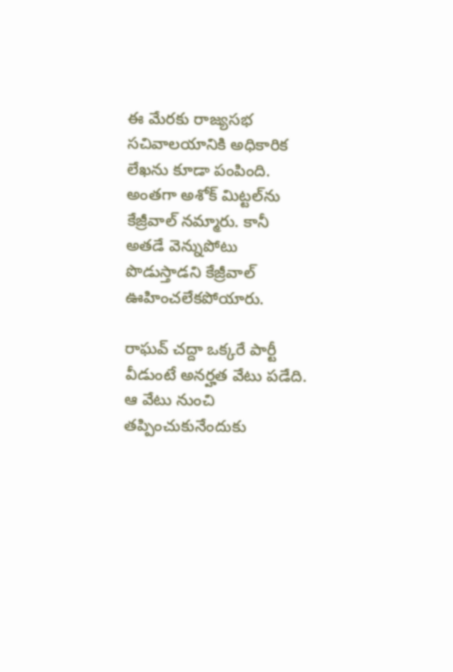ఈ మేరకు రాజ్యసభ సచివాలయానికి అధికారిక లేఖను కూడా పంపింది. అంతగా అశోక్ మిట్టల్‌ను కేజ్రీవాల్ నమ్మారు. కానీ అతడే వెన్నుపోటు పొడుస్తాడని కేజ్రీవాల్ ఊహించలేకపోయారు.

రాఘవ్ చద్దా ఒక్కరే పార్టీ వీడుంటే అనర్హత వేటు పడేది. ఆ వేటు నుంచి తప్పించుకునేందుకు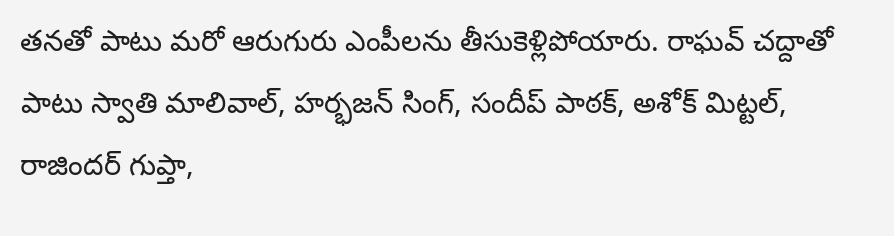తనతో పాటు మరో ఆరుగురు ఎంపీలను తీసుకెళ్లిపోయారు. రాఘవ్ చద్దాతో పాటు స్వాతి మాలివాల్, హర్భజన్ సింగ్, సందీప్ పాఠక్, అశోక్ మిట్టల్, రాజిందర్ గుప్తా,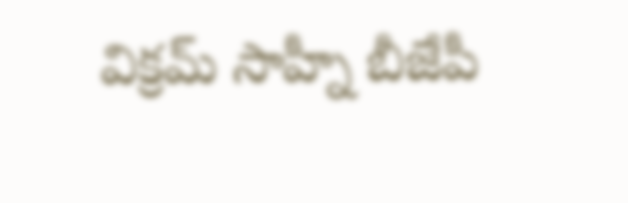విక్రమ్ సాహ్నీ బీజేపీ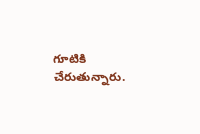గూటికి చేరుతున్నారు.